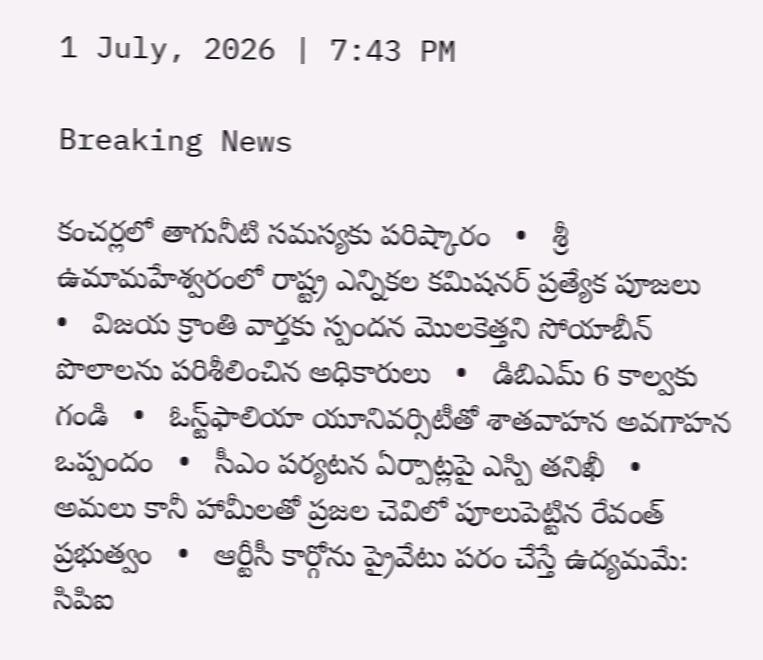1 July, 2026 | 7:43 PM

Breaking News

కంచర్లలో తాగునీటి సమస్యకు పరిష్కారం   •   శ్రీ ఉమామహేశ్వరంలో రాష్ట్ర ఎన్నికల కమిషనర్ ప్రత్యేక పూజలు   •   విజయ క్రాంతి వార్తకు స్పందన మొలకెత్తని సోయాబీన్ పొలాలను పరిశీలించిన అధికారులు   •   డిబిఎమ్ 6 కాల్వకు గండి   •   ఓస్ట్‌ఫాలియా యూనివర్సిటీతో శాతవాహన అవగాహన ఒప్పందం   •   సీఎం పర్యటన ఏర్పాట్లపై ఎస్పి తనిఖీ   •   అమలు కానీ హామీలతో ప్రజల చెవిలో పూలుపెట్టిన రేవంత్ ప్రభుత్వం   •   ఆర్టీసీ కార్గోను ప్రైవేటు పరం చేస్తే ఉద్యమమే: సిపిఐ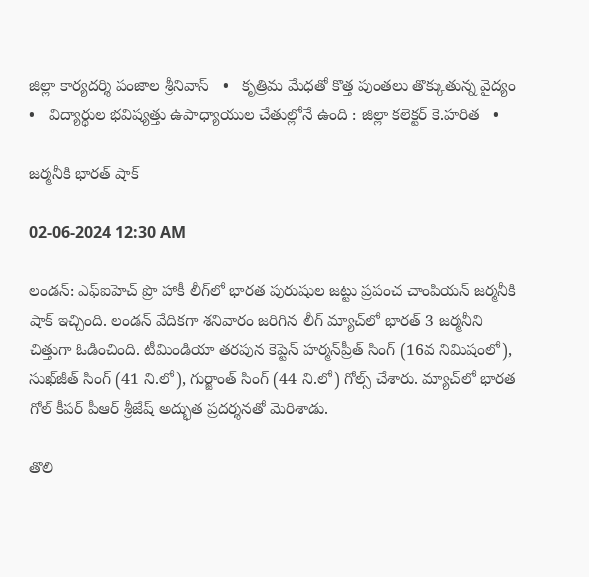జిల్లా కార్యదర్శి పంజాల శ్రీనివాస్   •   కృత్రిమ మేధతో కొత్త పుంతలు తొక్కుతున్న వైద్యం   •   విద్యార్థుల భవిష్యత్తు ఉపాధ్యాయుల చేతుల్లోనే ఉంది : జిల్లా కలెక్టర్ కె.హరిత   •

జర్మనీకి భారత్ షాక్

02-06-2024 12:30 AM

లండన్: ఎఫ్‌ఐహెచ్ ప్రొ హాకీ లీగ్‌లో భారత పురుషుల జట్టు ప్రపంచ చాంపియన్ జర్మనీకి షాక్ ఇచ్చింది. లండన్ వేదికగా శనివారం జరిగిన లీగ్ మ్యాచ్‌లో భారత్ 3 జర్మనీని చిత్తుగా ఓడించింది. టీమిండియా తరపున కెప్టెన్ హర్మన్‌ప్రీత్ సింగ్ (16వ నిమిషంలో), సుఖ్‌జీత్ సింగ్ (41 ని.లో), గుర్జాంత్ సింగ్ (44 ని.లో) గోల్స్ చేశారు. మ్యాచ్‌లో భారత గోల్ కీపర్ పీఆర్ శ్రీజేష్ అద్భుత ప్రదర్శనతో మెరిశాడు.

తొలి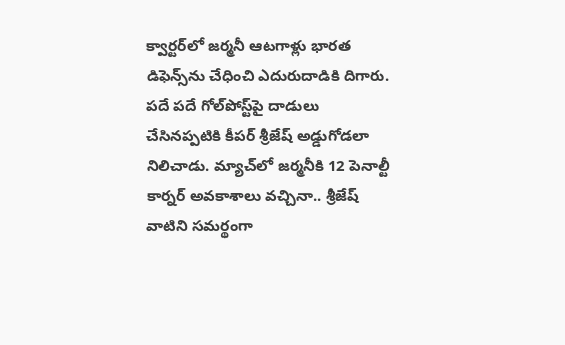క్వార్టర్‌లో జర్మనీ ఆటగాళ్లు భారత డిఫెన్స్‌ను చేధించి ఎదురుదాడికి దిగారు. పదే పదే గోల్‌పోస్ట్‌పై దాడులు చేసినప్పటికి కీపర్ శ్రీజేష్ అడ్డుగోడలా నిలిచాడు. మ్యాచ్‌లో జర్మనీకి 12 పెనాల్టీ కార్నర్ అవకాశాలు వచ్చినా.. శ్రీజేష్ వాటిని సమర్థంగా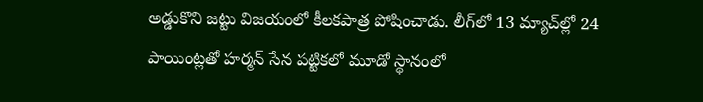అడ్డుకొని జట్టు విజయంలో కీలకపాత్ర పోషించాడు. లీగ్‌లో 13 మ్యాచ్‌ల్లో 24 పాయింట్లతో హర్మన్ సేన పట్టికలో మూడో స్థానంలో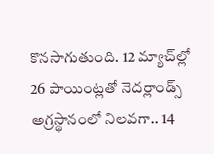కొనసాగుతుంది. 12 మ్యాచ్‌ల్లో 26 పాయింట్లతో నెదర్లాండ్స్ అగ్రస్థానంలో నిలవగా.. 14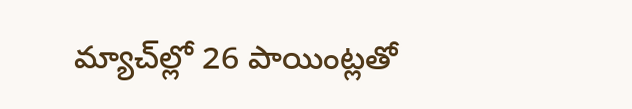మ్యాచ్‌ల్లో 26 పాయింట్లతో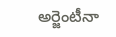అర్జెంటీనా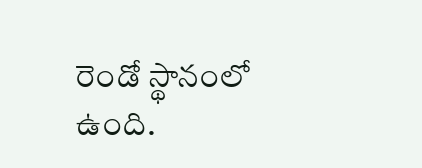రెండో స్థానంలో ఉంది.